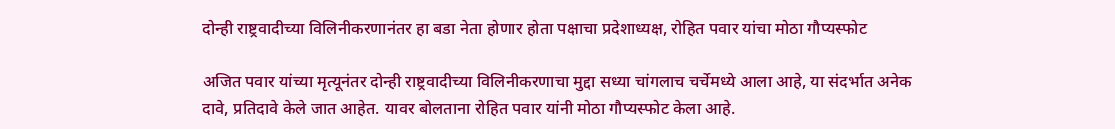दोन्ही राष्ट्रवादीच्या विलिनीकरणानंतर हा बडा नेता होणार होता पक्षाचा प्रदेशाध्यक्ष, रोहित पवार यांचा मोठा गौप्यस्फोट

अजित पवार यांच्या मृत्यूनंतर दोन्ही राष्ट्रवादीच्या विलिनीकरणाचा मुद्दा सध्या चांगलाच चर्चेमध्ये आला आहे, या संदर्भात अनेक दावे, प्रतिदावे केले जात आहेत. यावर बोलताना रोहित पवार यांनी मोठा गौप्यस्फोट केला आहे.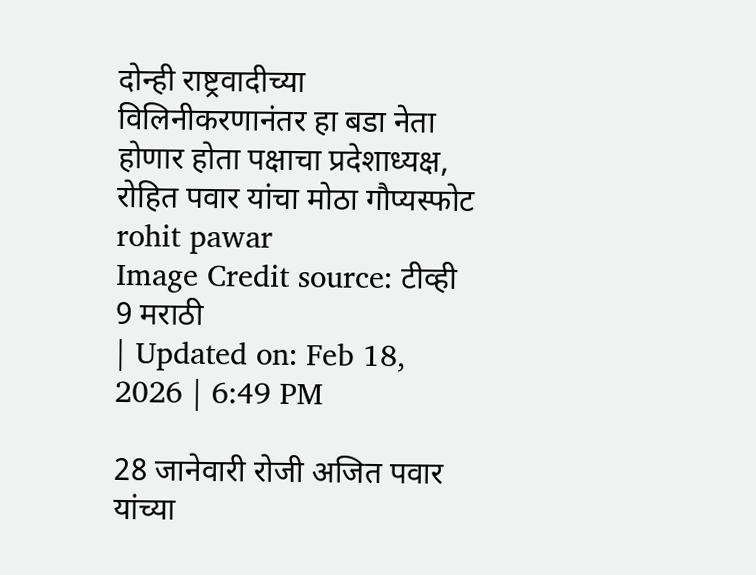दोन्ही राष्ट्रवादीच्या विलिनीकरणानंतर हा बडा नेता होणार होता पक्षाचा प्रदेशाध्यक्ष, रोहित पवार यांचा मोठा गौप्यस्फोट
rohit pawar
Image Credit source: टीव्ही 9 मराठी
| Updated on: Feb 18, 2026 | 6:49 PM

28 जानेवारी रोजी अजित पवार यांच्या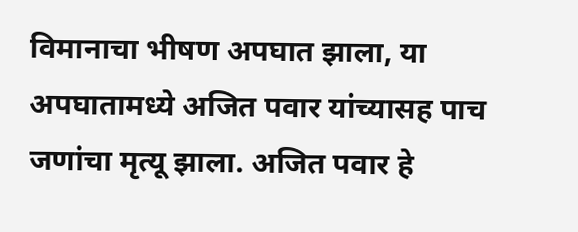विमानाचा भीषण अपघात झाला, या अपघातामध्ये अजित पवार यांच्यासह पाच जणांचा मृत्यू झाला. अजित पवार हे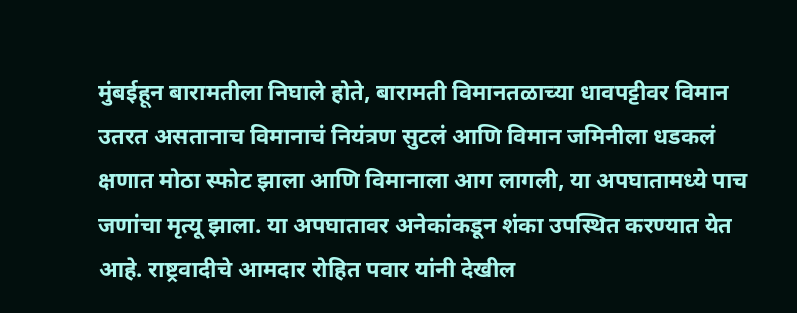मुंबईहून बारामतीला निघाले होते, बारामती विमानतळाच्या धावपट्टीवर विमान उतरत असतानाच विमानाचं नियंत्रण सुटलं आणि विमान जमिनीला धडकलं क्षणात मोठा स्फोट झाला आणि विमानाला आग लागली, या अपघातामध्ये पाच जणांचा मृत्यू झाला. या अपघातावर अनेकांकडून शंका उपस्थित करण्यात येत आहे. राष्ट्रवादीचे आमदार रोहित पवार यांनी देखील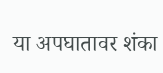या अपघातावर शंका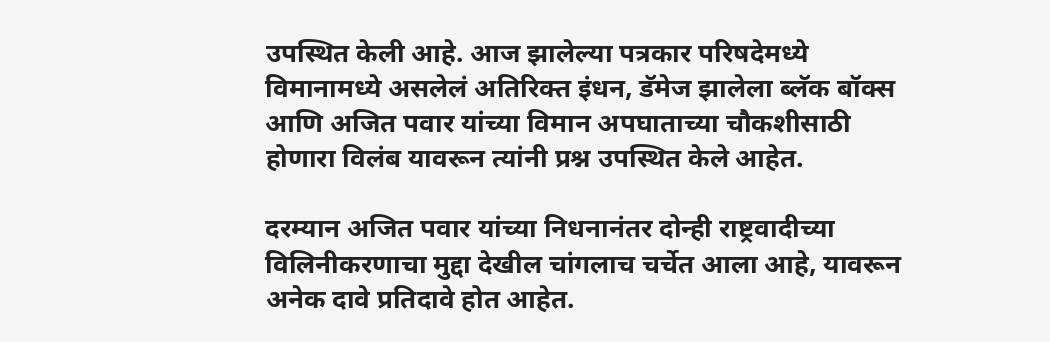उपस्थित केली आहे. आज झालेल्या पत्रकार परिषदेमध्ये विमानामध्ये असलेलं अतिरिक्त इंधन, डॅमेज झालेला ब्लॅक बॉक्स आणि अजित पवार यांच्या विमान अपघाताच्या चौकशीसाठी होणारा विलंब यावरून त्यांनी प्रश्न उपस्थित केले आहेत.

दरम्यान अजित पवार यांच्या निधनानंतर दोन्ही राष्ट्रवादीच्या विलिनीकरणाचा मुद्दा देखील चांगलाच चर्चेत आला आहे, यावरून अनेक दावे प्रतिदावे होत आहेत.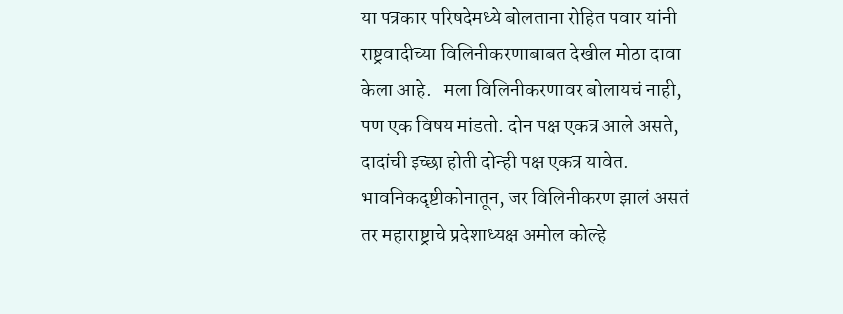या पत्रकार परिषदेमध्ये बोलताना रोहित पवार यांनी राष्ट्रवादीच्या विलिनीकरणाबाबत देखील मोठा दावा केला आहे.   मला विलिनीकरणावर बोलायचं नाही, पण एक विषय मांडतो. दोन पक्ष एकत्र आले असते, दादांची इच्छा होती दोन्ही पक्ष एकत्र यावेत. भावनिकदृष्टीकोनातून, जर विलिनीकरण झालं असतं तर महाराष्ट्राचे प्रदेशाध्यक्ष अमोल कोल्हे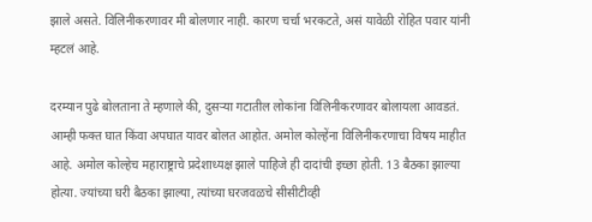झाले असते. विलिनीकरणावर मी बोलणार नाही. कारण चर्चा भरकटते, असं यावेळी रोहित पवार यांनी म्हटलं आहे.

दरम्यान पुढे बोलताना ते म्हणाले की, दुसऱ्या गटातील लोकांना विलिनीकरणावर बोलायला आवडतं. आम्ही फक्त घात किंवा अपघात यावर बोलत आहोत. अमोल कोल्हेंना विलिनीकरणाचा विषय माहीत आहे. अमोल कोल्हेच महाराष्ट्राचे प्रदेशाध्यक्ष झाले पाहिजे ही दादांची इच्छा होती. 13 बैठका झाल्या होत्या. ज्यांच्या घरी बैठका झाल्या, त्यांच्या घरजवळचे सीसीटीव्ही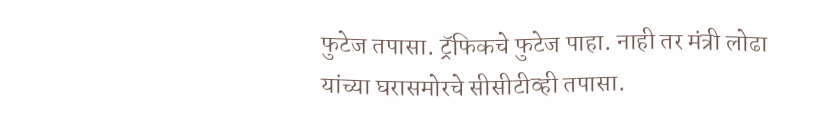फुटेज तपासा. ट्रॅफिकचे फुटेज पाहा. नाही तर मंत्री लोढा यांच्या घरासमोरचे सीसीटीव्ही तपासा.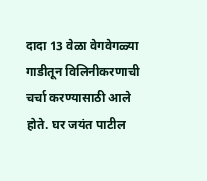दादा 13 वेळा वेगवेगळ्या गाडीतून विलिनीकरणाची चर्चा करण्यासाठी आले होते. घर जयंत पाटील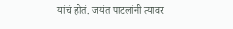यांचं होतं. जयंत पाटलांनी त्यावर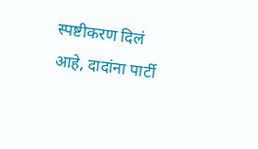स्पष्टीकरण दिलं आहे, दादांना पार्टी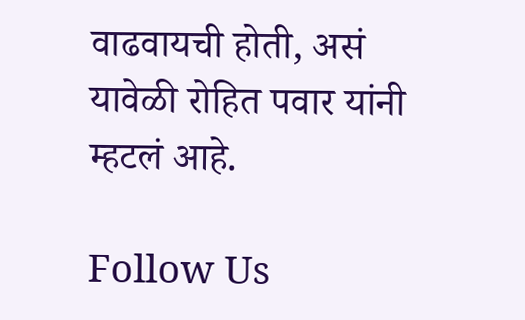वाढवायची होती, असं यावेळी रोहित पवार यांनी म्हटलं आहे.

Follow Us